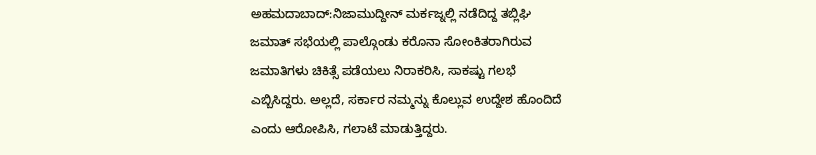ಅಹಮದಾಬಾದ್:ನಿಜಾಮುದ್ದೀನ್ ಮರ್ಕಜ್ನಲ್ಲಿ ನಡೆದಿದ್ದ ತಬ್ಲಿಘಿ ಜಮಾತ್ ಸಭೆಯಲ್ಲಿ ಪಾಲ್ಗೊಂಡು ಕರೊನಾ ಸೋಂಕಿತರಾಗಿರುವ ಜಮಾತಿಗಳು ಚಿಕಿತ್ಸೆ ಪಡೆಯಲು ನಿರಾಕರಿಸಿ, ಸಾಕಷ್ಟು ಗಲಭೆ ಎಬ್ಬಿಸಿದ್ದರು. ಅಲ್ಲದೆ, ಸರ್ಕಾರ ನಮ್ಮನ್ನು ಕೊಲ್ಲುವ ಉದ್ದೇಶ ಹೊಂದಿದೆ ಎಂದು ಆರೋಪಿಸಿ, ಗಲಾಟೆ ಮಾಡುತ್ತಿದ್ದರು.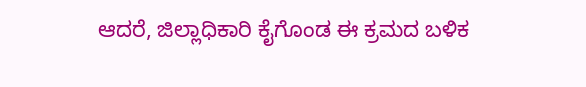ಆದರೆ, ಜಿಲ್ಲಾಧಿಕಾರಿ ಕೈಗೊಂಡ ಈ ಕ್ರಮದ ಬಳಿಕ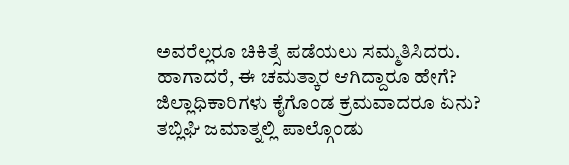ಅವರೆಲ್ಲರೂ ಚಿಕಿತ್ಸೆ ಪಡೆಯಲು ಸಮ್ಮತಿಸಿದರು. ಹಾಗಾದರೆ, ಈ ಚಮತ್ಕಾರ ಆಗಿದ್ದಾರೂ ಹೇಗೆ? ಜಿಲ್ಲಾಧಿಕಾರಿಗಳು ಕೈಗೊಂಡ ಕ್ರಮವಾದರೂ ಏನು?
ತಬ್ಲಿಘಿ ಜಮಾತ್ನಲ್ಲಿ ಪಾಲ್ಗೊಂಡು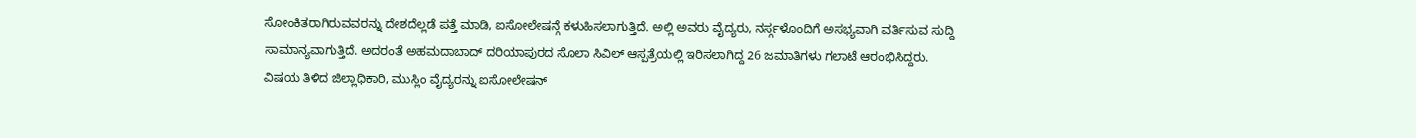ಸೋಂಕಿತರಾಗಿರುವವರನ್ನು ದೇಶದೆಲ್ಲಡೆ ಪತ್ತೆ ಮಾಡಿ, ಐಸೋಲೇಷನ್ಗೆ ಕಳುಹಿಸಲಾಗುತ್ತಿದೆ. ಅಲ್ಲಿ ಅವರು ವೈದ್ಯರು, ನರ್ಸ್ಗಳೊಂದಿಗೆ ಅಸಭ್ಯವಾಗಿ ವರ್ತಿಸುವ ಸುದ್ದಿ ಸಾಮಾನ್ಯವಾಗುತ್ತಿದೆ. ಅದರಂತೆ ಅಹಮದಾಬಾದ್ ದರಿಯಾಪುರದ ಸೊಲಾ ಸಿವಿಲ್ ಆಸ್ಪತ್ರೆಯಲ್ಲಿ ಇರಿಸಲಾಗಿದ್ದ 26 ಜಮಾತಿಗಳು ಗಲಾಟೆ ಆರಂಭಿಸಿದ್ದರು.
ವಿಷಯ ತಿಳಿದ ಜಿಲ್ಲಾಧಿಕಾರಿ, ಮುಸ್ಲಿಂ ವೈದ್ಯರನ್ನು ಐಸೋಲೇಷನ್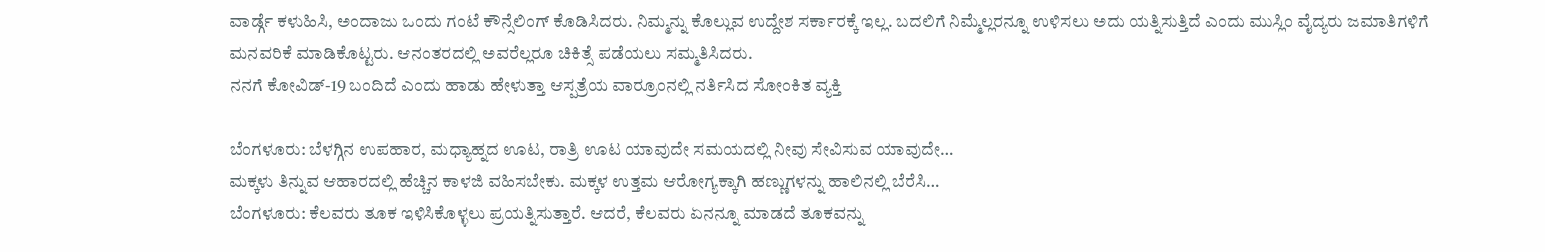ವಾರ್ಡ್ಗೆ ಕಳುಹಿಸಿ, ಅಂದಾಜು ಒಂದು ಗಂಟೆ ಕೌನ್ಸೆಲಿಂಗ್ ಕೊಡಿಸಿದರು. ನಿಮ್ಮನ್ನು ಕೊಲ್ಲುವ ಉದ್ದೇಶ ಸರ್ಕಾರಕ್ಕೆ ಇಲ್ಲ. ಬದಲಿಗೆ ನಿಮ್ಮೆಲ್ಲರನ್ನೂ ಉಳಿಸಲು ಅದು ಯತ್ನಿಸುತ್ತಿದೆ ಎಂದು ಮುಸ್ಲಿಂ ವೈದ್ಯರು ಜಮಾತಿಗಳಿಗೆ ಮನವರಿಕೆ ಮಾಡಿಕೊಟ್ಟರು. ಆನಂತರದಲ್ಲಿ ಅವರೆಲ್ಲರೂ ಚಿಕಿತ್ಸೆ ಪಡೆಯಲು ಸಮ್ಮತಿಸಿದರು.
ನನಗೆ ಕೋವಿಡ್-19 ಬಂದಿದೆ ಎಂದು ಹಾಡು ಹೇಳುತ್ತಾ ಆಸ್ಪತ್ರೆಯ ವಾರ್ರೂಂನಲ್ಲಿ ನರ್ತಿಸಿದ ಸೋಂಕಿತ ವ್ಯಕ್ತಿ

ಬೆಂಗಳೂರು: ಬೆಳಗ್ಗಿನ ಉಪಹಾರ, ಮಧ್ಯಾಹ್ನದ ಊಟ, ರಾತ್ರಿ ಊಟ ಯಾವುದೇ ಸಮಯದಲ್ಲಿ ನೀವು ಸೇವಿಸುವ ಯಾವುದೇ…
ಮಕ್ಕಳು ತಿನ್ನುವ ಆಹಾರದಲ್ಲಿ ಹೆಚ್ಚಿನ ಕಾಳಜಿ ವಹಿಸಬೇಕು. ಮಕ್ಕಳ ಉತ್ತಮ ಆರೋಗ್ಯಕ್ಕಾಗಿ ಹಣ್ಣುಗಳನ್ನು ಹಾಲಿನಲ್ಲಿ ಬೆರೆಸಿ…
ಬೆಂಗಳೂರು: ಕೆಲವರು ತೂಕ ಇಳಿಸಿಕೊಳ್ಳಲು ಪ್ರಯತ್ನಿಸುತ್ತಾರೆ. ಆದರೆ, ಕೆಲವರು ಏನನ್ನೂ ಮಾಡದೆ ತೂಕವನ್ನು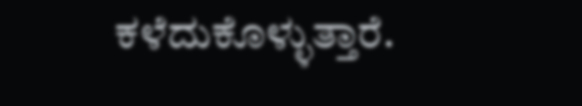ಕಳೆದುಕೊಳ್ಳುತ್ತಾರೆ.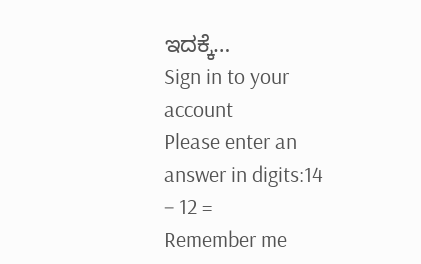ಇದಕ್ಕೆ…
Sign in to your account
Please enter an answer in digits:14 − 12 =
Remember me